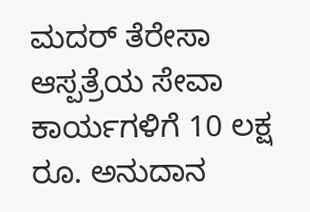ಮದರ್ ತೆರೇಸಾ ಆಸ್ಪತ್ರೆಯ ಸೇವಾ ಕಾರ್ಯಗಳಿಗೆ 10 ಲಕ್ಷ ರೂ. ಅನುದಾನ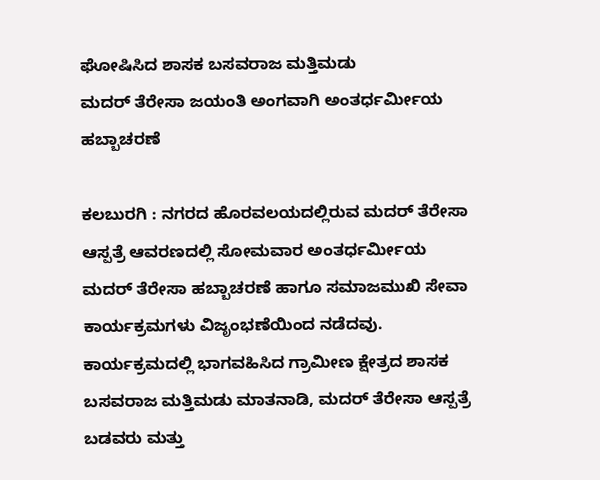ಘೋಷಿಸಿದ ಶಾಸಕ ಬಸವರಾಜ ಮತ್ತಿಮಡು
ಮದರ್ ತೆರೇಸಾ ಜಯಂತಿ ಅಂಗವಾಗಿ ಅಂತರ್ಧರ್ಮೀಯ ಹಬ್ಬಾಚರಣೆ

ಕಲಬುರಗಿ : ನಗರದ ಹೊರವಲಯದಲ್ಲಿರುವ ಮದರ್ ತೆರೇಸಾ ಆಸ್ಪತ್ರೆ ಆವರಣದಲ್ಲಿ ಸೋಮವಾರ ಅಂತರ್ಧರ್ಮೀಯ ಮದರ್ ತೆರೇಸಾ ಹಬ್ಬಾಚರಣೆ ಹಾಗೂ ಸಮಾಜಮುಖಿ ಸೇವಾ ಕಾರ್ಯಕ್ರಮಗಳು ವಿಜೃಂಭಣೆಯಿಂದ ನಡೆದವು.
ಕಾರ್ಯಕ್ರಮದಲ್ಲಿ ಭಾಗವಹಿಸಿದ ಗ್ರಾಮೀಣ ಕ್ಷೇತ್ರದ ಶಾಸಕ ಬಸವರಾಜ ಮತ್ತಿಮಡು ಮಾತನಾಡಿ, ಮದರ್ ತೆರೇಸಾ ಆಸ್ಪತ್ರೆ ಬಡವರು ಮತ್ತು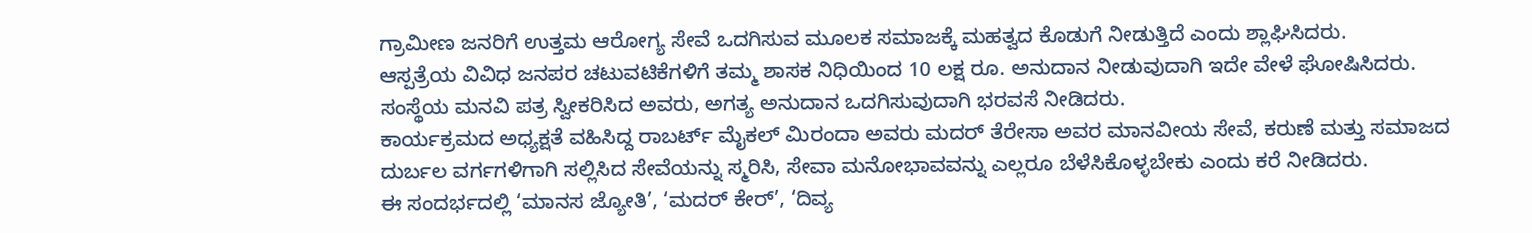ಗ್ರಾಮೀಣ ಜನರಿಗೆ ಉತ್ತಮ ಆರೋಗ್ಯ ಸೇವೆ ಒದಗಿಸುವ ಮೂಲಕ ಸಮಾಜಕ್ಕೆ ಮಹತ್ವದ ಕೊಡುಗೆ ನೀಡುತ್ತಿದೆ ಎಂದು ಶ್ಲಾಘಿಸಿದರು.
ಆಸ್ಪತ್ರೆಯ ವಿವಿಧ ಜನಪರ ಚಟುವಟಿಕೆಗಳಿಗೆ ತಮ್ಮ ಶಾಸಕ ನಿಧಿಯಿಂದ 10 ಲಕ್ಷ ರೂ. ಅನುದಾನ ನೀಡುವುದಾಗಿ ಇದೇ ವೇಳೆ ಘೋಷಿಸಿದರು. ಸಂಸ್ಥೆಯ ಮನವಿ ಪತ್ರ ಸ್ವೀಕರಿಸಿದ ಅವರು, ಅಗತ್ಯ ಅನುದಾನ ಒದಗಿಸುವುದಾಗಿ ಭರವಸೆ ನೀಡಿದರು.
ಕಾರ್ಯಕ್ರಮದ ಅಧ್ಯಕ್ಷತೆ ವಹಿಸಿದ್ದ ರಾಬರ್ಟ್ ಮೈಕಲ್ ಮಿರಂದಾ ಅವರು ಮದರ್ ತೆರೇಸಾ ಅವರ ಮಾನವೀಯ ಸೇವೆ, ಕರುಣೆ ಮತ್ತು ಸಮಾಜದ ದುರ್ಬಲ ವರ್ಗಗಳಿಗಾಗಿ ಸಲ್ಲಿಸಿದ ಸೇವೆಯನ್ನು ಸ್ಮರಿಸಿ, ಸೇವಾ ಮನೋಭಾವವನ್ನು ಎಲ್ಲರೂ ಬೆಳೆಸಿಕೊಳ್ಳಬೇಕು ಎಂದು ಕರೆ ನೀಡಿದರು.
ಈ ಸಂದರ್ಭದಲ್ಲಿ ‘ಮಾನಸ ಜ್ಯೋತಿ’, ‘ಮದರ್ ಕೇರ್’, ‘ದಿವ್ಯ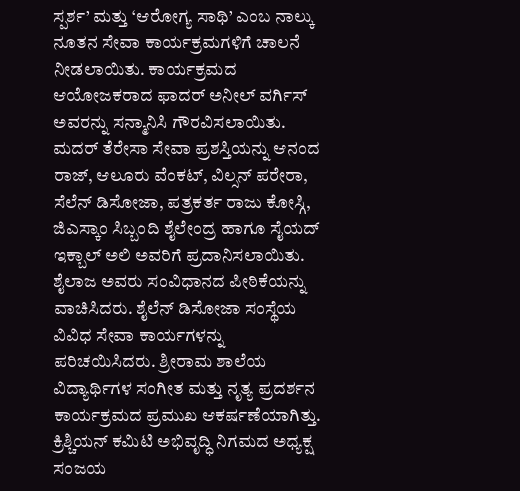ಸ್ಪರ್ಶ’ ಮತ್ತು ‘ಆರೋಗ್ಯ ಸಾಥಿ’ ಎಂಬ ನಾಲ್ಕು ನೂತನ ಸೇವಾ ಕಾರ್ಯಕ್ರಮಗಳಿಗೆ ಚಾಲನೆ ನೀಡಲಾಯಿತು. ಕಾರ್ಯಕ್ರಮದ ಆಯೋಜಕರಾದ ಫಾದರ್ ಅನೀಲ್ ವರ್ಗಿಸ್ ಅವರನ್ನು ಸನ್ಮಾನಿಸಿ ಗೌರವಿಸಲಾಯಿತು.
ಮದರ್ ತೆರೇಸಾ ಸೇವಾ ಪ್ರಶಸ್ತಿಯನ್ನು ಆನಂದ ರಾಜ್, ಆಲೂರು ವೆಂಕಟ್, ವಿಲ್ಸನ್ ಪರೇರಾ, ಸೆಲೆನ್ ಡಿಸೋಜಾ, ಪತ್ರಕರ್ತ ರಾಜು ಕೋಸ್ಗಿ, ಜಿಎಸ್ಕಾಂ ಸಿಬ್ಬಂದಿ ಶೈಲೇಂದ್ರ ಹಾಗೂ ಸೈಯದ್ ಇಕ್ಬಾಲ್ ಅಲಿ ಅವರಿಗೆ ಪ್ರದಾನಿಸಲಾಯಿತು.
ಶೈಲಾಜ ಅವರು ಸಂವಿಧಾನದ ಪೀಠಿಕೆಯನ್ನು ವಾಚಿಸಿದರು. ಶೈಲೆನ್ ಡಿಸೋಜಾ ಸಂಸ್ಥೆಯ ವಿವಿಧ ಸೇವಾ ಕಾರ್ಯಗಳನ್ನು ಪರಿಚಯಿಸಿದರು. ಶ್ರೀರಾಮ ಶಾಲೆಯ ವಿದ್ಯಾರ್ಥಿಗಳ ಸಂಗೀತ ಮತ್ತು ನೃತ್ಯ ಪ್ರದರ್ಶನ ಕಾರ್ಯಕ್ರಮದ ಪ್ರಮುಖ ಆಕರ್ಷಣೆಯಾಗಿತ್ತು.
ಕ್ರಿಶ್ಚಿಯನ್ ಕಮಿಟಿ ಅಭಿವೃದ್ಧಿ ನಿಗಮದ ಅಧ್ಯಕ್ಷ ಸಂಜಯ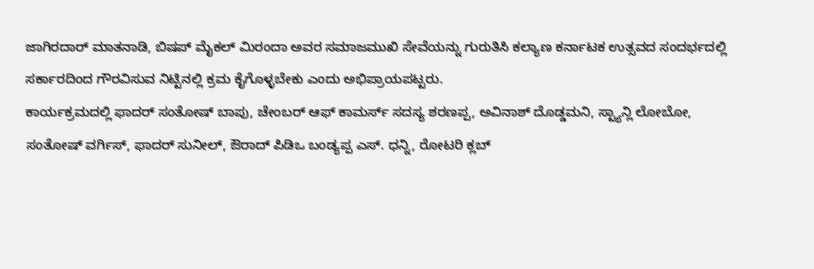ಜಾಗಿರದಾರ್ ಮಾತನಾಡಿ, ಬಿಷಪ್ ಮೈಕಲ್ ಮಿರಂದಾ ಅವರ ಸಮಾಜಮುಖಿ ಸೇವೆಯನ್ನು ಗುರುತಿಸಿ ಕಲ್ಯಾಣ ಕರ್ನಾಟಕ ಉತ್ಸವದ ಸಂದರ್ಭದಲ್ಲಿ ಸರ್ಕಾರದಿಂದ ಗೌರವಿಸುವ ನಿಟ್ಟಿನಲ್ಲಿ ಕ್ರಮ ಕೈಗೊಳ್ಳಬೇಕು ಎಂದು ಅಭಿಪ್ರಾಯಪಟ್ಟರು.
ಕಾರ್ಯಕ್ರಮದಲ್ಲಿ ಫಾದರ್ ಸಂತೋಷ್ ಬಾಪು, ಚೇಂಬರ್ ಆಫ್ ಕಾಮರ್ಸ್ ಸದಸ್ಯ ಶರಣಪ್ಪ, ಅವಿನಾಶ್ ದೊಡ್ಡಮನಿ, ಸ್ಟ್ಯಾನ್ಲಿ ಲೋಬೋ, ಸಂತೋಷ್ ವರ್ಗಿಸ್, ಫಾದರ್ ಸುನೀಲ್, ಔರಾದ್ ಪಿಡಿಒ ಬಂಡ್ಯಪ್ಪ ಎಸ್. ಧನ್ನಿ, ರೋಟರಿ ಕ್ಲಬ್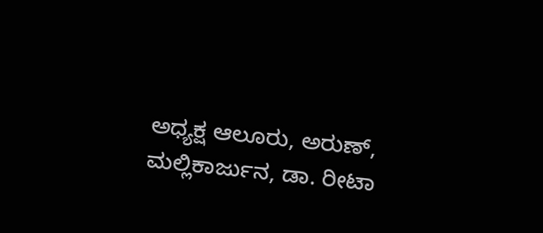ಅಧ್ಯಕ್ಷ ಆಲೂರು, ಅರುಣ್, ಮಲ್ಲಿಕಾರ್ಜುನ, ಡಾ. ರೀಟಾ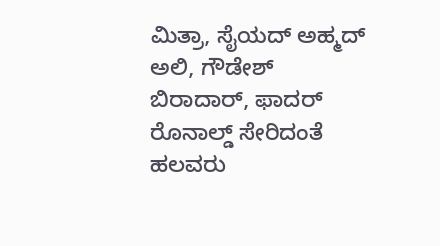ಮಿತ್ರಾ, ಸೈಯದ್ ಅಹ್ಮದ್ ಅಲಿ, ಗೌಡೇಶ್ ಬಿರಾದಾರ್, ಫಾದರ್ ರೊನಾಲ್ಡ್ ಸೇರಿದಂತೆ ಹಲವರು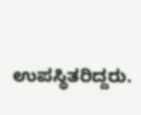ಉಪಸ್ಥಿತರಿದ್ದರು.